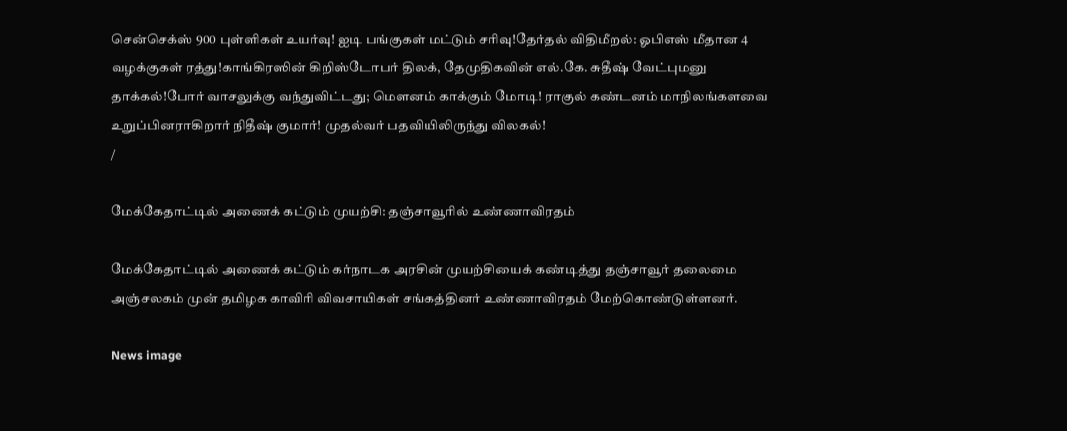சென்செக்ஸ் 900 புள்ளிகள் உயர்வு! ஐடி பங்குகள் மட்டும் சரிவு!தேர்தல் விதிமீறல்: ஓபிஎஸ் மீதான 4 வழக்குகள் ரத்து!காங்கிரஸின் கிறிஸ்டோபர் திலக், தேமுதிகவின் எல்.கே. சுதீஷ் வேட்புமனு தாக்கல்!போர் வாசலுக்கு வந்துவிட்டது; மெளனம் காக்கும் மோடி! ராகுல் கண்டனம் மாநிலங்களவை உறுப்பினராகிறார் நிதீஷ் குமார்! முதல்வர் பதவியிலிருந்து விலகல்!
/

மேக்கேதாட்டில் அணைக் கட்டும் முயற்சி: தஞ்சாவூரில் உண்ணாவிரதம்

மேக்கேதாட்டில் அணைக் கட்டும் கர்நாடக அரசின் முயற்சியைக் கண்டித்து தஞ்சாவூர் தலைமை அஞ்சலகம் முன் தமிழக காவிரி விவசாயிகள் சங்கத்தினர் உண்ணாவிரதம் மேற்கொண்டுள்ளனர்.

News image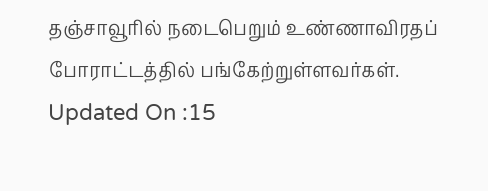தஞ்சாவூரில் நடைபெறும் உண்ணாவிரதப் போராட்டத்தில் பங்கேற்றுள்ளவர்கள்.
Updated On :15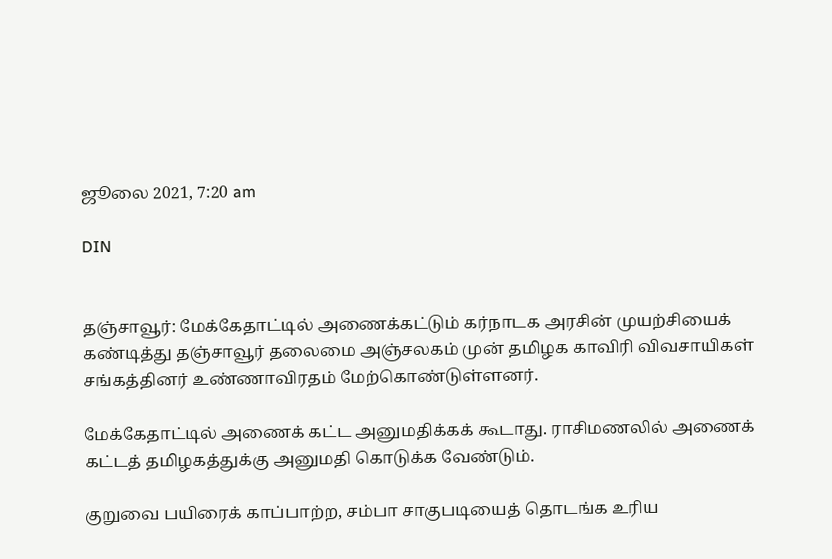ஜூலை 2021, 7:20 am

DIN


தஞ்சாவூர்: மேக்கேதாட்டில் அணைக்கட்டும் கர்நாடக அரசின் முயற்சியைக் கண்டித்து தஞ்சாவூர் தலைமை அஞ்சலகம் முன் தமிழக காவிரி விவசாயிகள் சங்கத்தினர் உண்ணாவிரதம் மேற்கொண்டுள்ளனர்.

மேக்கேதாட்டில் அணைக் கட்ட அனுமதிக்கக் கூடாது. ராசிமணலில் அணைக் கட்டத் தமிழகத்துக்கு அனுமதி கொடுக்க வேண்டும்.

குறுவை பயிரைக் காப்பாற்ற, சம்பா சாகுபடியைத் தொடங்க உரிய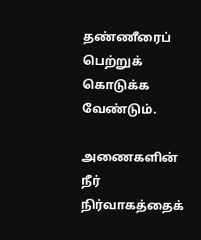தண்ணீரைப் பெற்றுக் கொடுக்க வேண்டும்.

அணைகளின் நீர் நிர்வாகத்தைக்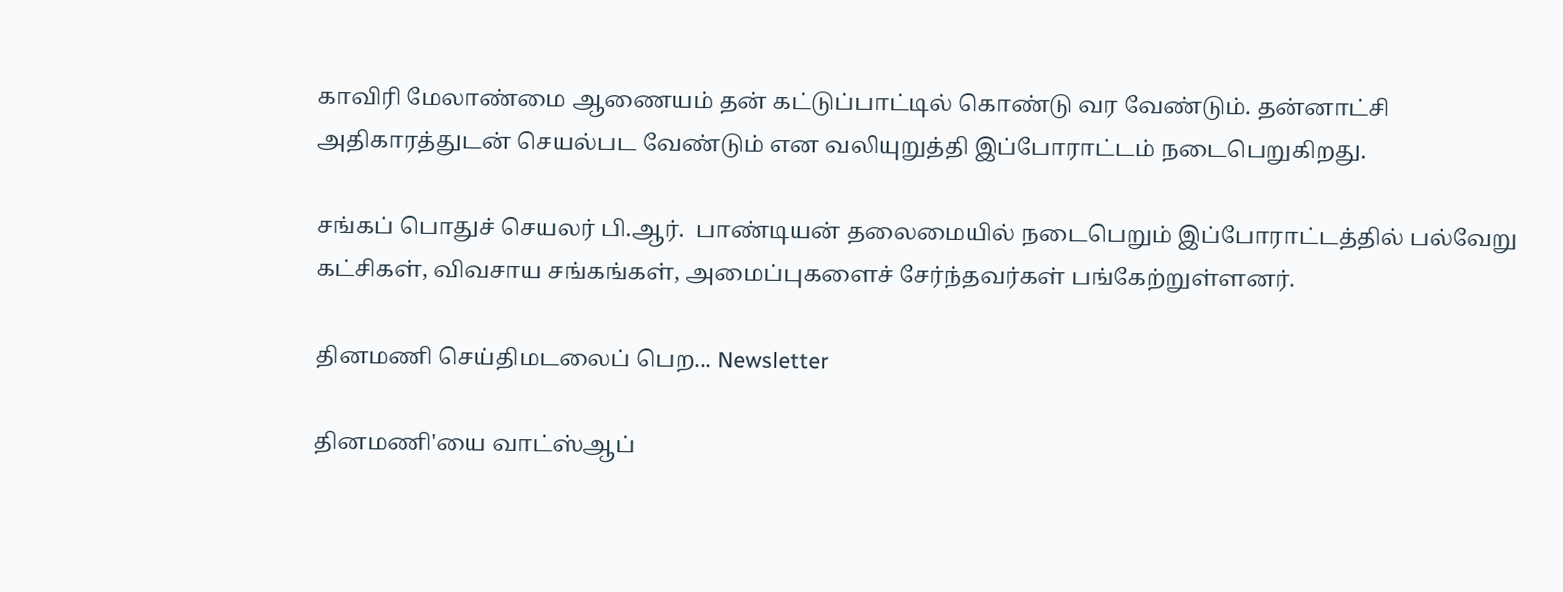காவிரி மேலாண்மை ஆணையம் தன் கட்டுப்பாட்டில் கொண்டு வர வேண்டும். தன்னாட்சி அதிகாரத்துடன் செயல்பட வேண்டும் என வலியுறுத்தி இப்போராட்டம் நடைபெறுகிறது.

சங்கப் பொதுச் செயலர் பி.ஆர்.  பாண்டியன் தலைமையில் நடைபெறும் இப்போராட்டத்தில் பல்வேறு கட்சிகள், விவசாய சங்கங்கள், அமைப்புகளைச் சேர்ந்தவர்கள் பங்கேற்றுள்ளனர்.

தினமணி செய்திமடலைப் பெற... Newsletter

தினமணி'யை வாட்ஸ்ஆப்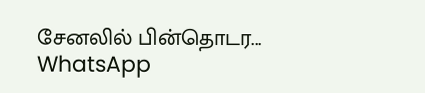சேனலில் பின்தொடர... WhatsApp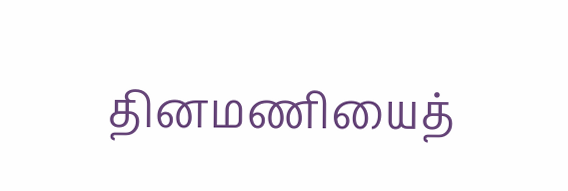தினமணியைத்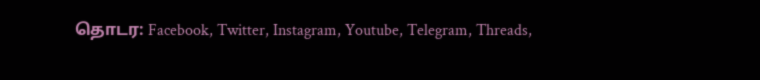தொடர: Facebook, Twitter, Instagram, Youtube, Telegram, Threads,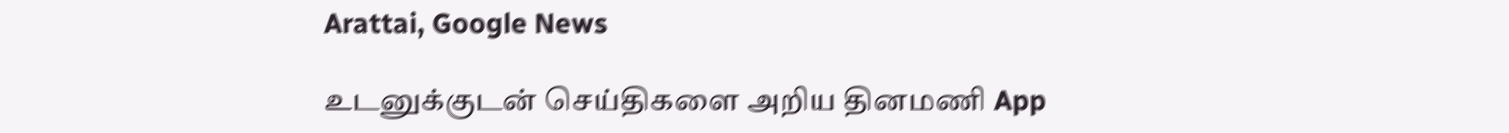Arattai, Google News

உடனுக்குடன் செய்திகளை அறிய தினமணி App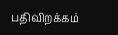பதிவிறக்கம்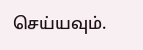செய்யவும்.